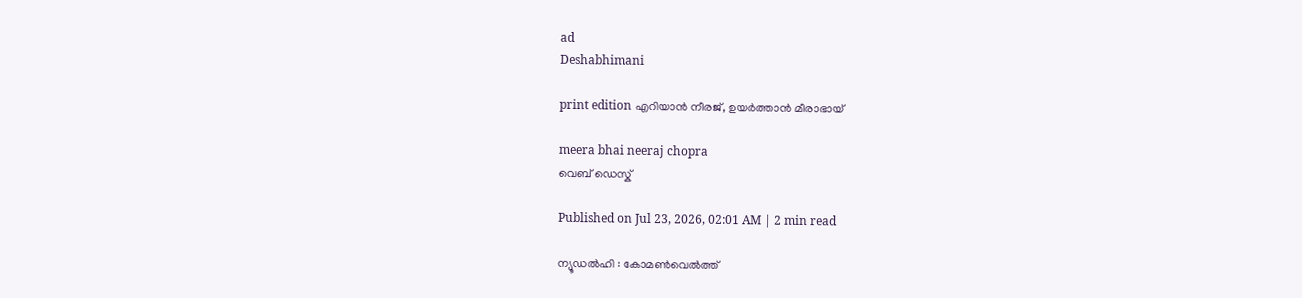ad
Deshabhimani

print edition എറിയാൻ നീരജ്‌, ഉയർത്താൻ മീരാഭായ്‌

meera bhai neeraj chopra
വെബ് ഡെസ്ക്

Published on Jul 23, 2026, 02:01 AM | 2 min read

ന്യൂഡൽഹി : കോമൺവെൽത്ത്‌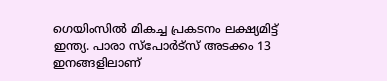ഗെയിംസിൽ മികച്ച പ്രകടനം ലക്ഷ്യമിട്ട്‌ ഇന്ത്യ. പാരാ സ്‌പോർട്‌സ്‌ അടക്കം 13 ഇനങ്ങളിലാണ്‌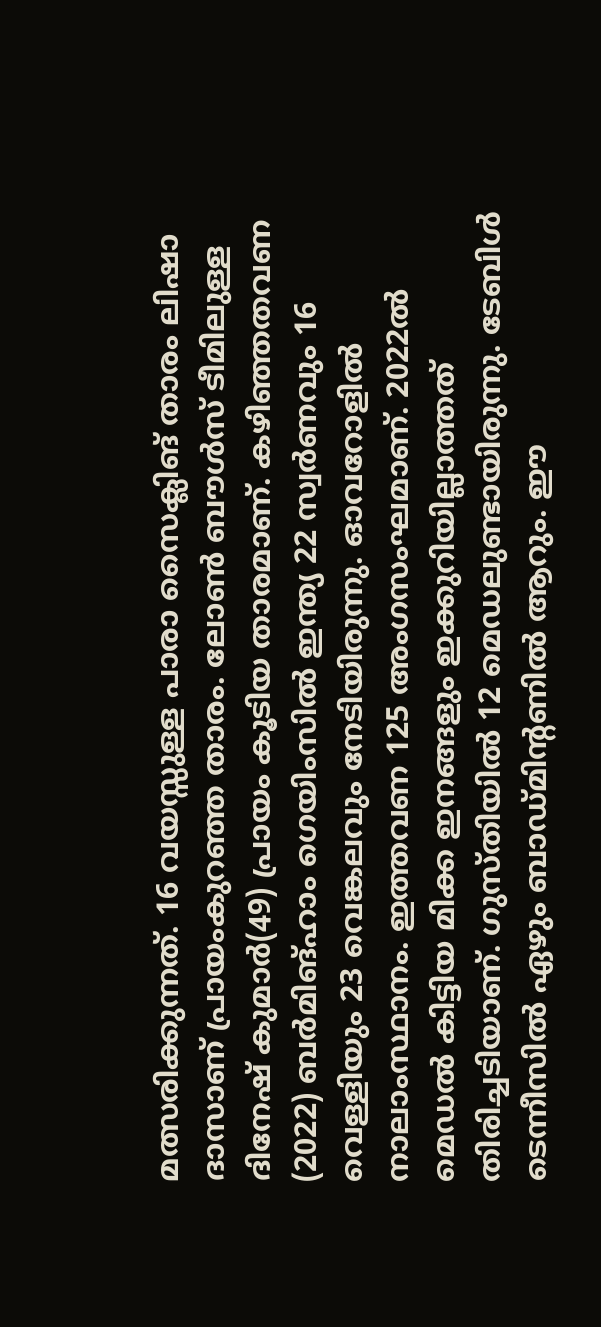മത്സരിക്കുന്നത്‌. 16 വയസ്സുള്ള പാരാ സൈക്ലിങ് താരം ലിഷാ ദാസാണ്‌ പ്രായംകുറഞ്ഞ താരം. ലോൺ ബ‍ൗൾസ്‌ ടീമിലുള്ള ദിനേഷ്‌ കുമാർ(49) പ്രായം കൂടിയ താരമാണ്‌. കഴിഞ്ഞതവണ (2022) ബർമിങ്ഹാം ഗെയിംസിൽ ഇന്ത്യ 22 സ്വർണവും 16 വെള്ളിയും 23 വെങ്കലവും നേടിയിരുന്നു. ഓവറോളിൽ നാലാംസ്ഥാനം. ഇത്തവണ 125 അംഗസംഘമാണ്‌. 2022ൽ മെഡൽ കിട്ടിയ മിക്ക ഇനങ്ങളും ഇക്കുറിയില്ലാത്തത്‌ തിരിച്ചടിയാണ്‌. ഗുസ്‌തിയിൽ 12 മെഡലുണ്ടായിരുന്നു. ടേബിൾ ടെന്നീസിൽ ഏഴും ബാഡ്‌മിന്റണിൽ ആറും. ഇ‍ൗ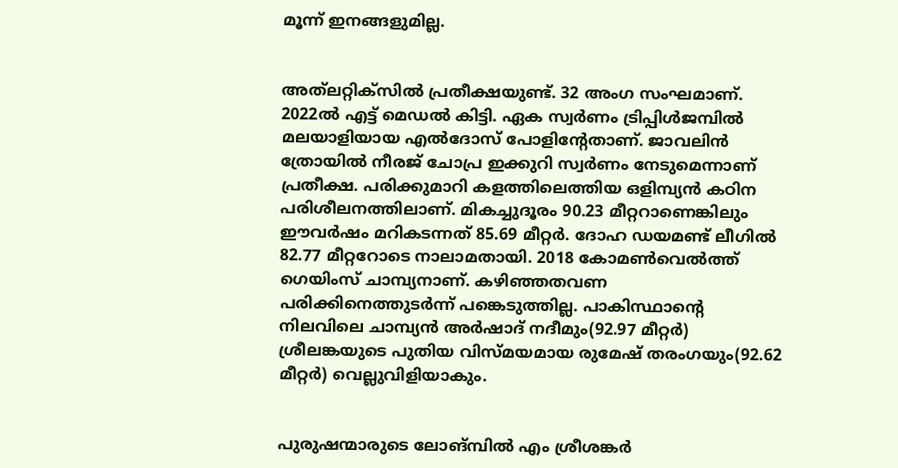മൂന്ന്‌ ഇനങ്ങളുമില്ല.


അത്‌ലറ്റിക്‌സിൽ പ്രതീക്ഷയുണ്ട്‌. 32 അംഗ സംഘമാണ്‌. 2022ൽ എട്ട്‌ മെഡൽ കിട്ടി. ഏക സ്വർണം ട്രിപ്പിൾജമ്പിൽ മലയാളിയായ എൽദോസ്‌ പോളിന്റേതാണ്‌. ജാവലിൻ ത്രോയിൽ നീരജ്‌ ചോപ്ര ഇക്കുറി സ്വർണം നേടുമെന്നാണ്‌ പ്രതീക്ഷ. പരിക്കുമാറി കളത്തിലെത്തിയ ഒളിമ്പ്യൻ കഠിന പരിശീലനത്തിലാണ്‌. മികച്ചുദൂരം 90.23 മീറ്ററാണെങ്കിലും ഇ‍ൗവർഷം മറികടന്നത്‌ 85.69 മീറ്റർ. ദോഹ ഡയമണ്ട്‌ ലീഗിൽ 82.77 മീറ്ററോടെ നാലാമതായി. 2018 കോമൺവെൽത്ത്‌ ഗെയിംസ്‌ ചാമ്പ്യനാണ്‌. കഴിഞ്ഞതവണ പരിക്കിനെത്തുടർന്ന്‌ പങ്കെടുത്തില്ല. പാകിസ്ഥാന്റെ നിലവിലെ ചാമ്പ്യൻ അർഷാദ്‌ നദീമും(92.97 മീറ്റർ) ശ്രീലങ്കയുടെ പുതിയ വിസ്‌മയമായ രുമേഷ്‌ തരംഗയും(92.62 മീറ്റർ) വെല്ലുവിളിയാകും.


പുരുഷന്മാരുടെ ലോങ്‌മ്പിൽ എം ശ്രീശങ്കർ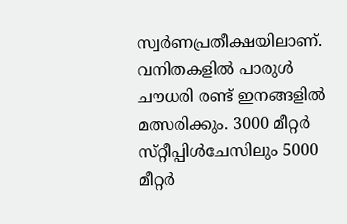സ്വർണപ്രതീക്ഷയിലാണ്‌. വനിതകളിൽ പാരുൾ ച‍ൗധരി രണ്ട്‌ ഇനങ്ങളിൽ മത്സരിക്കും. 3000 മീറ്റർ സ്‌റ്റീപ്പിൾചേസിലും 5000 മീറ്റർ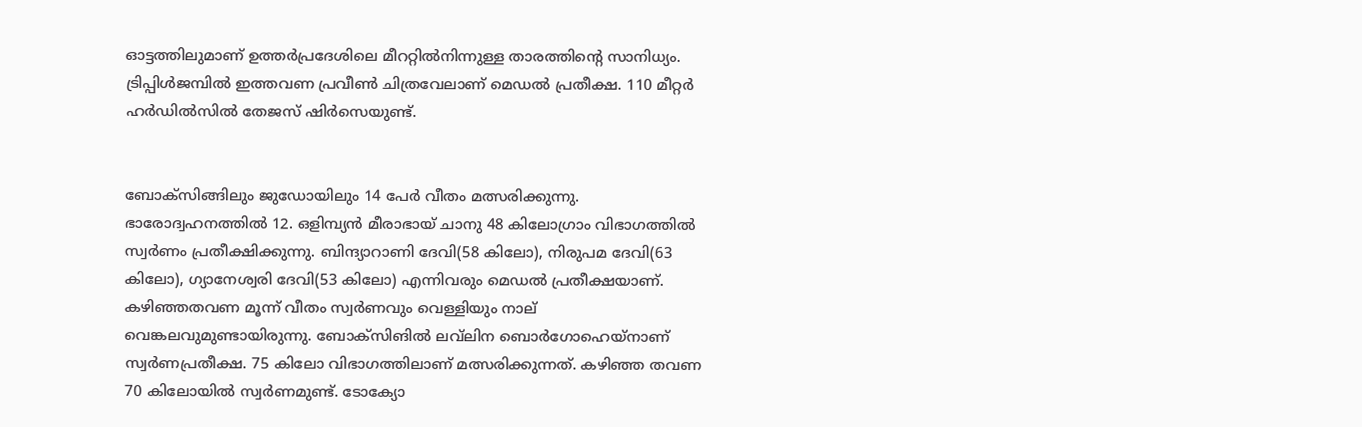ഓട്ടത്തിലുമാണ്‌ ഉത്തർപ്രദേശിലെ മീററ്റിൽനിന്നുള്ള താരത്തിന്റെ സാനിധ്യം. ട്രിപ്പിൾജമ്പിൽ ഇത്തവണ പ്രവീൺ ചിത്രവേലാണ്‌ മെഡൽ പ്രതീക്ഷ. 110 മീറ്റർ ഹർഡിൽസിൽ തേജസ്‌ ഷിർസെയുണ്ട്‌.


ബോക്‌സിങ്ങിലും ജുഡോയിലും 14 പേർ വീതം മത്സരിക്കുന്നു. ഭാരോദ്വഹനത്തിൽ 12. ഒളിമ്പ്യൻ മീരാഭായ്‌ ചാനു 48 കിലോഗ്രാം വിഭാഗത്തിൽ സ്വർണം പ്രതീക്ഷിക്കുന്നു. ബിന്ദ്യാറാണി ദേവി(58 കിലോ), നിരുപമ ദേവി(63 കിലോ), ഗ്യാനേശ്വരി ദേവി(53 കിലോ) എന്നിവരും മെഡൽ പ്രതീക്ഷയാണ്‌. കഴിഞ്ഞതവണ മൂന്ന്‌ വീതം സ്വർണവും വെള്ളിയും നാല്‌ വെങ്കലവുമുണ്ടായിരുന്നു. ബോക്‌സിങിൽ ലവ്‌ലിന ബൊർഗോഹെയ്‌നാണ്‌ സ്വർണപ്രതീക്ഷ. 75 കിലോ വിഭാഗത്തിലാണ്‌ മത്സരിക്കുന്നത്‌. കഴിഞ്ഞ തവണ 70 കിലോയിൽ സ്വർണമുണ്ട്‌. ടോക്യോ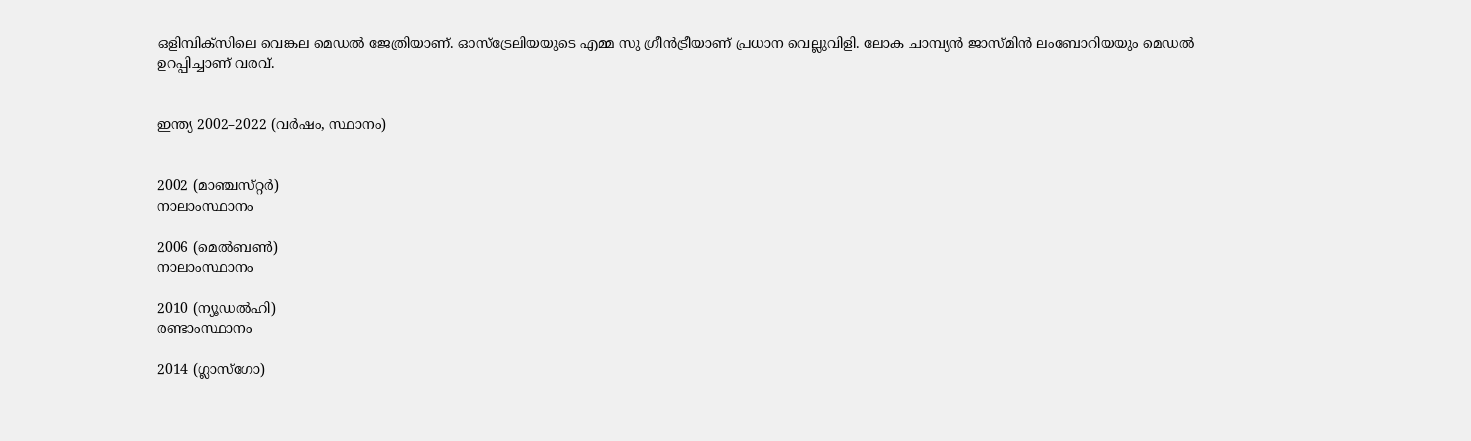ഒളിമ്പിക്‌സിലെ വെങ്കല മെഡൽ ജേത്രിയാണ്‌. ഓസ്‌ട്രേലിയയുടെ എമ്മ സു ഗ്രീൻട്രീയാണ്‌ പ്രധാന വെല്ലുവിളി. ലോക ചാമ്പ്യൻ ജാസ്‌മിൻ ലംബോറിയയും മെഡൽ ഉറപ്പിച്ചാണ്‌ വരവ്‌.


ഇന്ത്യ 2002–2022 (വർഷം, സ്ഥാനം)


2002 (മാഞ്ചസ്‌റ്റർ)
നാലാംസ്ഥാനം

2006 (മെൽബൺ)
നാലാംസ്ഥാനം

2010 (ന്യൂഡൽഹി)
രണ്ടാംസ്ഥാനം

2014 (ഗ്ലാസ്‌ഗോ)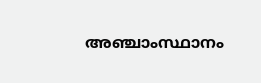അഞ്ചാംസ്ഥാനം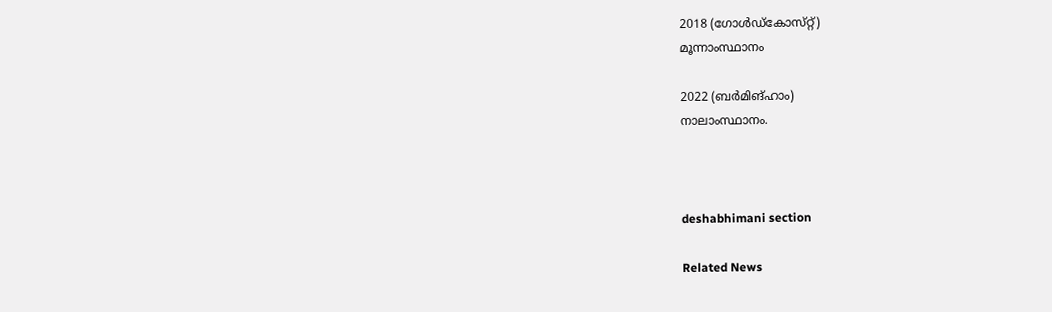2018 (ഗോൾഡ്‌കോസ്‌റ്റ്‌)
മൂന്നാംസ്ഥാനം

2022 (ബർമിങ്ഹാം)
നാലാംസ്ഥാനം.



deshabhimani section

Related News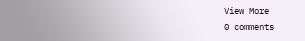View More
0 comments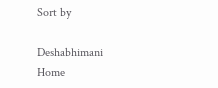Sort by

Deshabhimani
Home